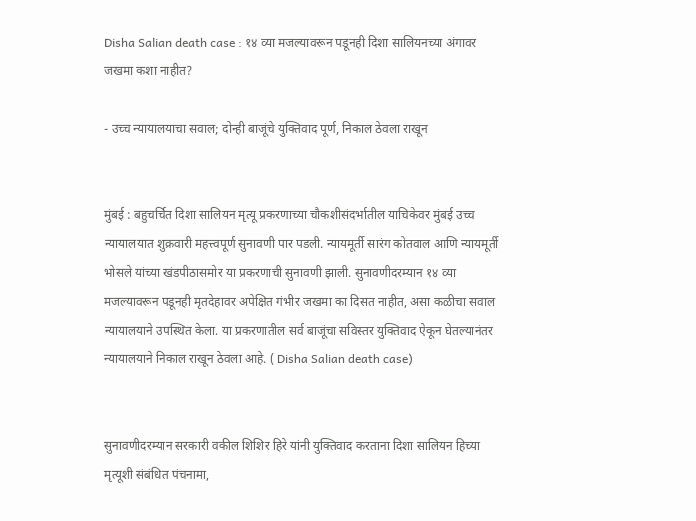Disha Salian death case : १४ व्या मजल्यावरून पडूनही दिशा सालियनच्या अंगावर जखमा कशा नाहीत?

- उच्च न्यायालयाचा सवाल; दोन्ही बाजूंचे युक्तिवाद पूर्ण, निकाल ठेवला राखून


मुंबई : बहुचर्चित दिशा सालियन मृत्यू प्रकरणाच्या चौकशीसंदर्भातील याचिकेवर मुंबई उच्च न्यायालयात शुक्रवारी महत्त्वपूर्ण सुनावणी पार पडली. न्यायमूर्ती सारंग कोतवाल आणि न्यायमूर्ती भोसले यांच्या खंडपीठासमोर या प्रकरणाची सुनावणी झाली. सुनावणीदरम्यान १४ व्या मजल्यावरून पडूनही मृतदेहावर अपेक्षित गंभीर जखमा का दिसत नाहीत, असा कळीचा सवाल न्यायालयाने उपस्थित केला. या प्रकरणातील सर्व बाजूंचा सविस्तर युक्तिवाद ऐकून घेतल्यानंतर न्यायालयाने निकाल राखून ठेवला आहे. ( Disha Salian death case)


सुनावणीदरम्यान सरकारी वकील शिशिर हिरे यांनी युक्तिवाद करताना दिशा सालियन हिच्या मृत्यूशी संबंधित पंचनामा,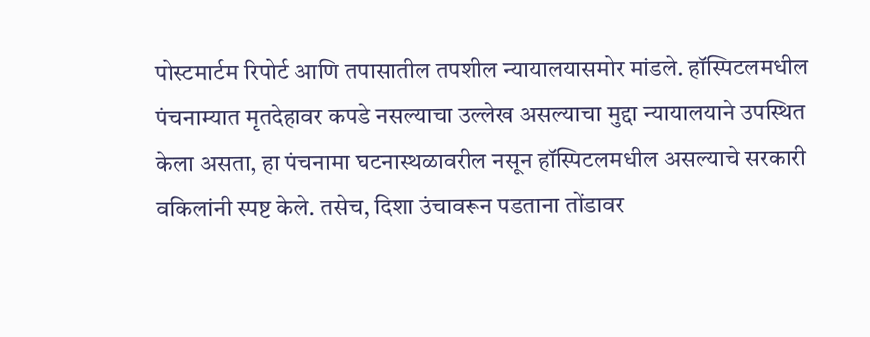पोस्टमार्टम रिपोर्ट आणि तपासातील तपशील न्यायालयासमोर मांडले. हॉस्पिटलमधील पंचनाम्यात मृतदेहावर कपडे नसल्याचा उल्लेख असल्याचा मुद्दा न्यायालयाने उपस्थित केला असता, हा पंचनामा घटनास्थळावरील नसून हॉस्पिटलमधील असल्याचे सरकारी वकिलांनी स्पष्ट केले. तसेच, दिशा उंचावरून पडताना तोंडावर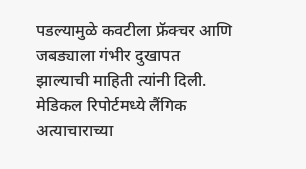पडल्यामुळे कवटीला फ्रॅक्चर आणि जबड्याला गंभीर दुखापत झाल्याची माहिती त्यांनी दिली. मेडिकल रिपोर्टमध्ये लैंगिक अत्याचाराच्या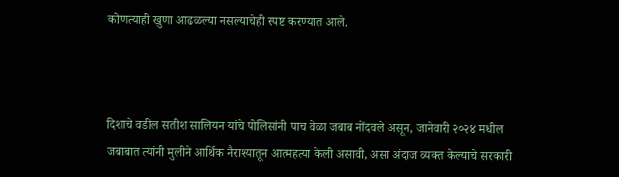कोणत्याही खुणा आढळल्या नसल्याचेही स्पष्ट करण्यात आले.



दिशाचे वडील सतीश सालियन यांचे पोलिसांनी पाच वेळा जबाब नोंदवले असून, जानेवारी २०२४ मधील जबाबात त्यांनी मुलीने आर्थिक नैराश्यातून आत्महत्या केली असावी, असा अंदाज व्यक्त केल्याचे सरकारी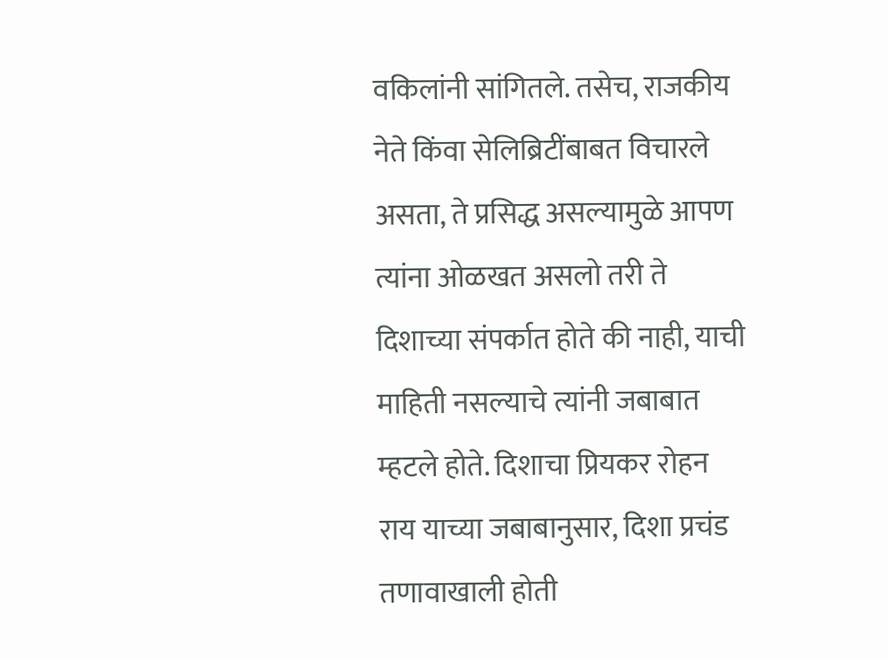वकिलांनी सांगितले. तसेच, राजकीय नेते किंवा सेलिब्रिटींबाबत विचारले असता, ते प्रसिद्ध असल्यामुळे आपण त्यांना ओळखत असलो तरी ते दिशाच्या संपर्कात होते की नाही, याची माहिती नसल्याचे त्यांनी जबाबात म्हटले होते. दिशाचा प्रियकर रोहन राय याच्या जबाबानुसार, दिशा प्रचंड तणावाखाली होती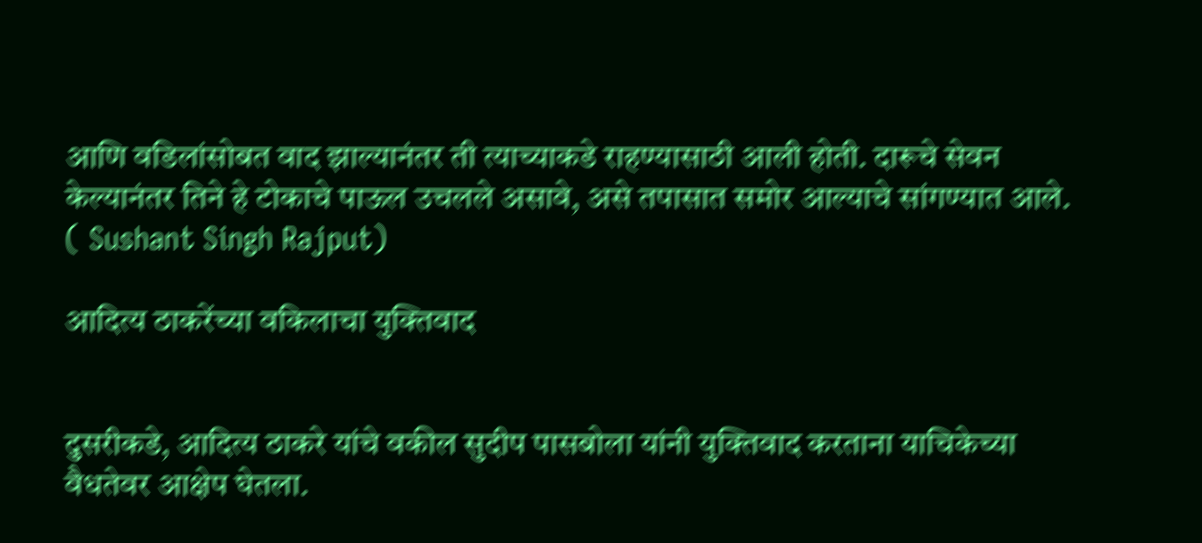आणि वडिलांसोबत वाद झाल्यानंतर ती त्याच्याकडे राहण्यासाठी आली होती. दारूचे सेवन केल्यानंतर तिने हे टोकाचे पाऊल उचलले असावे, असे तपासात समोर आल्याचे सांगण्यात आले. ( Sushant Singh Rajput)

आदित्य ठाकरेंच्या वकिलाचा युक्तिवाद


दुसरीकडे, आदित्य ठाकरे यांचे वकील सुदीप पासबोला यांनी युक्तिवाद करताना याचिकेच्या वैधतेवर आक्षेप घेतला.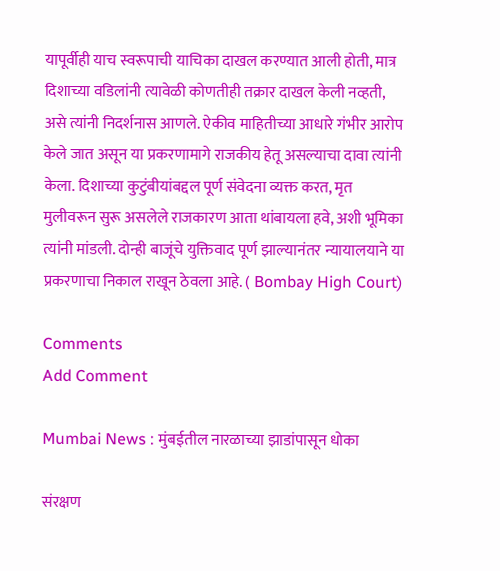यापूर्वीही याच स्वरूपाची याचिका दाखल करण्यात आली होती, मात्र दिशाच्या वडिलांनी त्यावेळी कोणतीही तक्रार दाखल केली नव्हती, असे त्यांनी निदर्शनास आणले. ऐकीव माहितीच्या आधारे गंभीर आरोप केले जात असून या प्रकरणामागे राजकीय हेतू असल्याचा दावा त्यांनी केला. दिशाच्या कुटुंबीयांबद्दल पूर्ण संवेदना व्यक्त करत, मृत मुलीवरून सुरू असलेले राजकारण आता थांबायला हवे, अशी भूमिका त्यांनी मांडली. दोन्ही बाजूंचे युक्तिवाद पूर्ण झाल्यानंतर न्यायालयाने या प्रकरणाचा निकाल राखून ठेवला आहे. ( Bombay High Court)

Comments
Add Comment

Mumbai News : मुंबईतील नारळाच्या झाडांपासून धोका

संरक्षण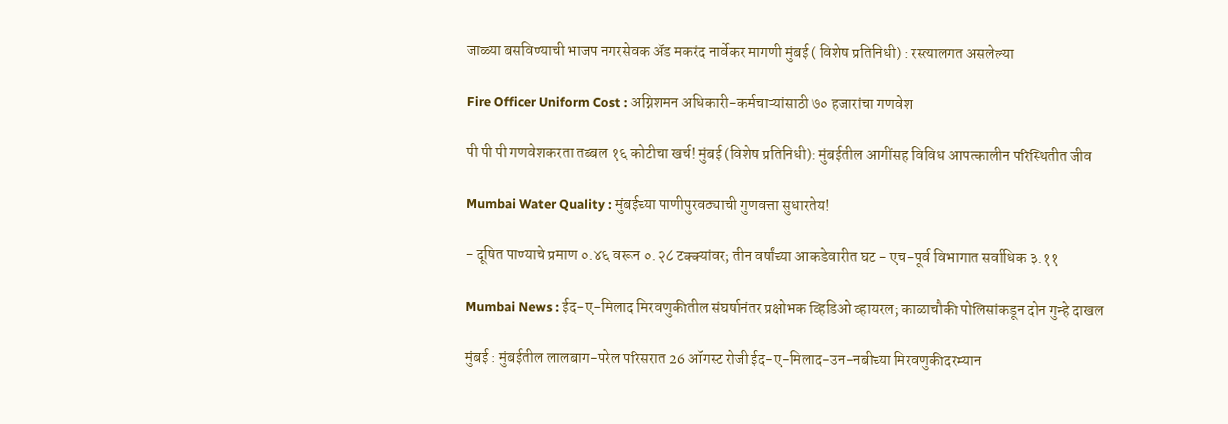जाळ्या बसविण्याची भाजप नगरसेवक अ‍ॅड मकरंद नार्वेकर मागणी मुंबई ( विशेष प्रतिनिधी) : रस्त्यालगत असलेल्या

Fire Officer Uniform Cost : अग्निशमन अधिकारी-कर्मचाऱ्यांसाठी ७० हजारांचा गणवेश

पी पी पी गणवेशकरता तब्बल १६ कोटीचा खर्च! मुंबई (विशेष प्रतिनिधी): मुंबईतील आगींसह विविध आपत्कालीन परिस्थितीत जीव

Mumbai Water Quality : मुंबईच्या पाणीपुरवठ्याची गुणवत्ता सुधारतेय!

- दूषित पाण्याचे प्रमाण ०.४६ वरून ०.२८ टक्क्यांवर; तीन वर्षांच्या आकडेवारीत घट - एच-पूर्व विभागात सर्वाधिक ३.११

Mumbai News : ईद-ए-मिलाद मिरवणुकीतील संघर्षानंतर प्रक्षोभक व्हिडिओ व्हायरल; काळाचौकी पोलिसांकडून दोन गुन्हे दाखल

मुंबई : मुंबईतील लालबाग-परेल परिसरात 26 ऑगस्ट रोजी ईद-ए-मिलाद-उन-नबीच्या मिरवणुकीदरम्यान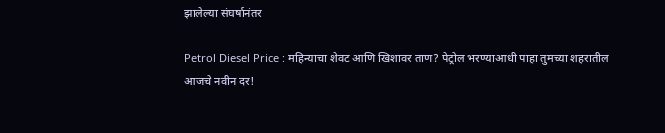झालेल्या संघर्षानंतर

Petrol Diesel Price : महिन्याचा शेवट आणि खिशावर ताण? पेट्रोल भरण्याआधी पाहा तुमच्या शहरातील आजचे नवीन दर!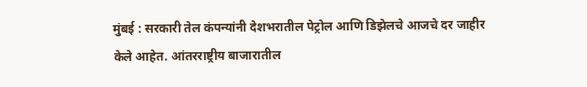मुंबई : सरकारी तेल कंपन्यांनी देशभरातील पेट्रोल आणि डिझेलचे आजचे दर जाहीर केले आहेत. आंतरराष्ट्रीय बाजारातील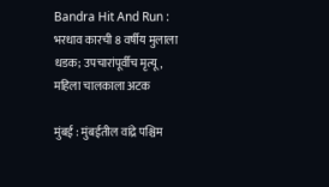Bandra Hit And Run : भरधाव कारची 8 वर्षीय मुलाला धडक; उपचारांपूर्वीच मृत्यू, महिला चालकाला अटक

मुंबई : मुंबईतील वांद्रे पश्चिम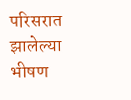परिसरात झालेल्या भीषण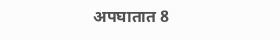अपघातात 8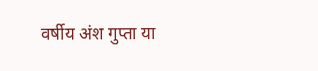वर्षीय अंश गुप्ता या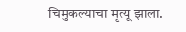चिमुकल्याचा मृत्यू झाला.